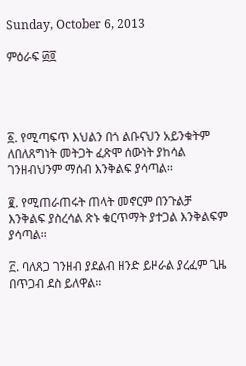Sunday, October 6, 2013

ምዕራፍ ፴፬




፩. የሚጣፍጥ እህልን በጎ ልቡናህን አይንቁትም ለበለጸግነት መትጋት ፈጽሞ ሰውነት ያከሳል ገንዘብህንም ማሰብ እንቅልፍ ያሳጣል፡፡

፪. የሚጠራጠሩት ጠላት መኖርም በንጉልቻ እንቅልፍ ያስረሳል ጽኑ ቁርጥማት ያተጋል እንቅልፍም ያሳጣል፡፡

፫. ባለጸጋ ገንዘብ ያደልብ ዘንድ ይዞራል ያረፈም ጊዜ በጥጋብ ደስ ይለዋል፡፡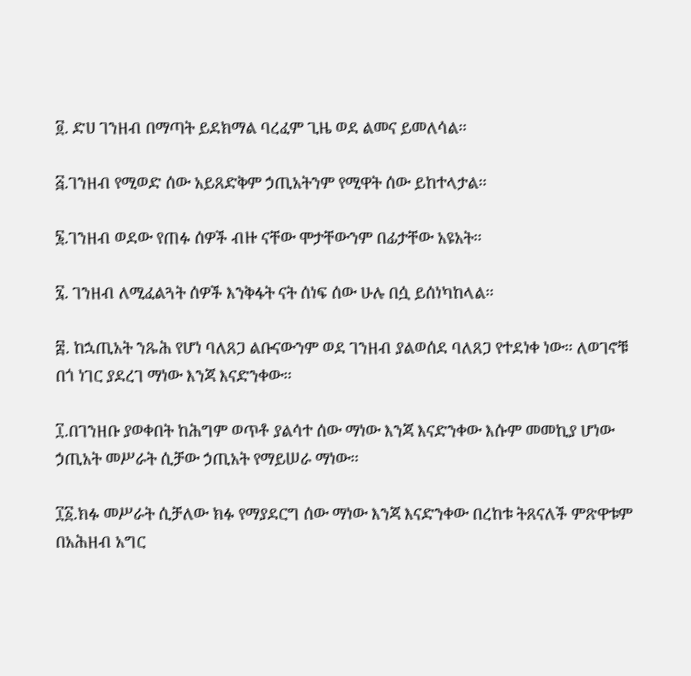፬. ድሀ ገንዘብ በማጣት ይደክማል ባረፈም ጊዜ ወደ ልመና ይመለሳል፡፡

፭.ገንዘብ የሚወድ ሰው አይጸድቅም ኃጢአትንም የሚዋት ሰው ይከተላታል፡፡

፮.ገንዘብ ወደው የጠፉ ሰዎች ብዙ ናቸው ሞታቸውንም በፊታቸው አዩአት፡፡

፯. ገንዘብ ለሚፈልጓት ሰዎች እንቅፋት ናት ሰነፍ ሰው ሁሉ በሷ ይሰነካከላል፡፡

፰. ከኋጢአት ንጹሕ የሆነ ባለጸጋ ልቡናውንም ወደ ገንዘብ ያልወሰደ ባለጸጋ የተደነቀ ነው፡፡ ለወገኖቹ በጎ ነገር ያደረገ ማነው እንጃ እናድንቀው፡፡

፲.በገንዘቡ ያወቀበት ከሕግም ወጥቶ ያልሳተ ሰው ማነው እንጃ እናድንቀው እሱም መመኪያ ሆነው ኃጢአት መሥራት ሲቻው ኃጢአት የማይሠራ ማነው፡፡

፲፩.ክፉ መሥራት ሲቻለው ክፉ የማያደርግ ሰው ማነው እንጃ እናድንቀው በረከቱ ትጸናለች ምጽዋቱም በአሕዘብ አግር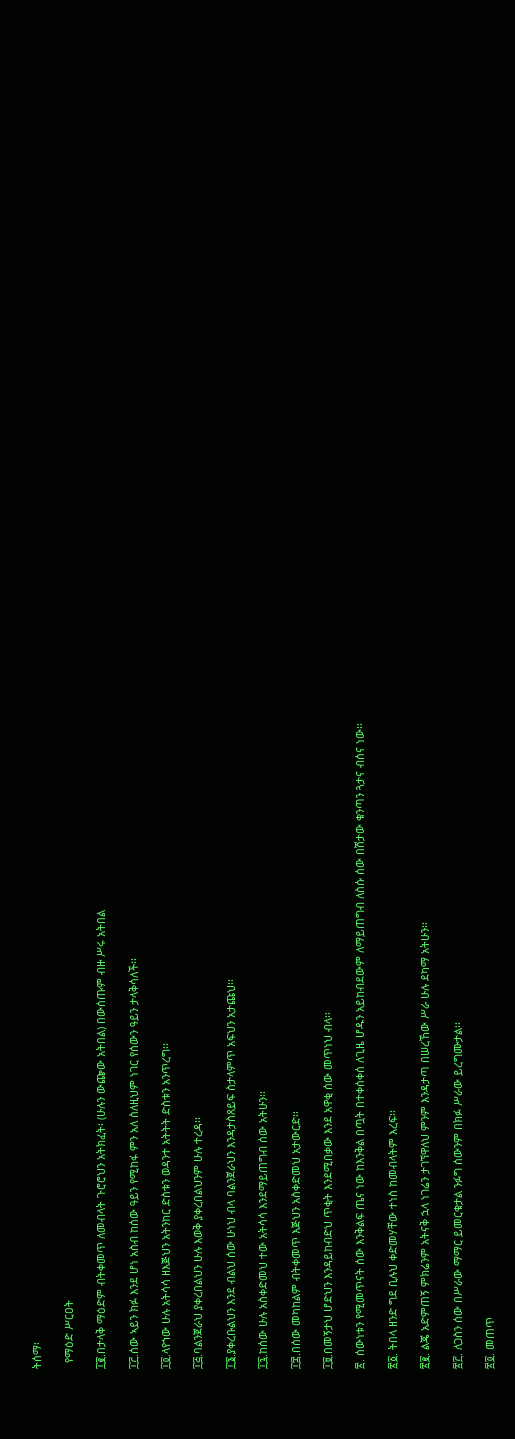ትሰማ፡

  የማዕድ ሥርዐት

፲፪.በታላቅ ማዕድም ብትቀመጥ ለመብላት ጉሮሮህን አትክፈት፡ (ሁሉን ውጬው አትበል) በውሰጡም ብዙ ሥሩ አትበል

፲፫.ሰው ኣይን ክፉ እንደ ሆነ አስብ ከሰው ዓይን የሚከፋ ምን አለ ስለዚህም ነገር የሰውን ዓይን ታላቅሳለች፡፡

፲፬.ላየኀው ሁሉ አትሳሳ ዘእጅህን አትንከር ድስቱን ወዳንተ አትትት ድስቱን አንጥረግ፡፡

፲፭.ባልንጀራህ ያቀረበልህን ሁሉ እወቅ ያቀረበልህንም ሁሉ ተረዳ፡፡

፲፮.ያቀረቡልህን እንደ ብልህ ሰው ሁነህ ብላ ባልንጀራህን እንዳታስጸይፍ ስታላምጥ አፍህን አታጩህ፡፡

፲፯.ከሰው ሁሉ አስቀድመህ ተው አትሳሳ እንደማይጠግብ ሰው አትሁን፡፡

፲፰.በሰው መካከልም ብትቀመጥ እጅህን አስቀድመህ አታውርድ፡፡

፲፱.በመኝታህ ሆድህን እንዳይከብድህ ጥቂት እንደሚበቃው እንደ አዋቂ ሰው መጥነህ ብላ፡፡

፳. ሰውነቱን የሚመጥናት ሰው እንቅልፍ ጤና ነው ከእንቅል በጧት በተቀሰቀሰ ለጊዜ ሆዱን አይከብደውም ለማይጠግብ ለስሱ ሰው በሽታው ቁንጣን ጓታና ብሰና ነው፡፡

፳፩. ትበላ ዘንድ ግደ ቢሉህ ቀድመሃቸው ተነስ ከመብላትም እረፍ፡፡

፳፪. ልጄ አድምጠኝ ምክሬንም አትናቅ ኋላ ነገሬን ታገኘዋለህ ምንም እንዳታጣ በሠረኸው ሥራ ሁሉ ደካማ አትሁን፡፡

፳፫. ለጋስን ሰው በሥራው ማማር ይመርቁታል ንፉግ ሰውንም በክፉ ሥራው ይረግሙታል፡፡

፳፬. መጠጥ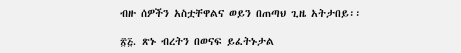ብዙ ሰዎችን አስቷቸዋልና ወይን በጠጣህ ጊዜ አትታበይ፡፡

፳፭. ጽኑ ብረትን በወናፍ ይፈትኑታል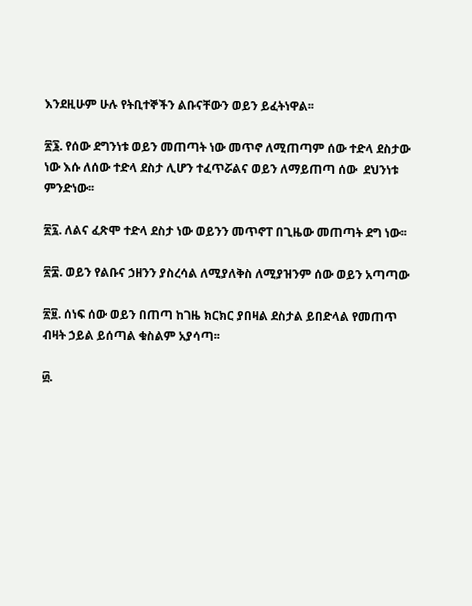እንደዚሁም ሁሉ የትቢተኞችን ልቡናቸውን ወይን ይፈትነዋል፡፡

፳፮. የሰው ደግንነቱ ወይን መጠጣት ነው መጥኖ ለሚጠጣም ሰው ተድላ ደስታው ነው እሱ ለሰው ተድላ ደስታ ሊሆን ተፈጥሯልና ወይን ለማይጠጣ ሰው  ደህንነቱ ምንድነው፡፡

፳፯. ለልና ፈጽሞ ተድላ ደስታ ነው ወይንን መጥኖፐ በጊዜው መጠጣት ደግ ነው፡፡

፳፰. ወይን የልቡና ኃዘንን ያስረሳል ለሚያለቅስ ለሚያዝንም ሰው ወይን አጣጣው

፳፱. ሰነፍ ሰው ወይን በጠጣ ከገዜ ክርክር ያበዛል ደስታል ይበድላል የመጠጥ ብዛት ኃይል ይሰጣል ቁስልም አያሳጣ፡፡

፴.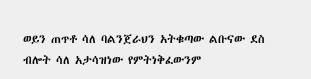ወይን ጠጥቶ ሳለ ባልንጀራህን አትቁጣው ልቡናው ደስ ብሎት ሳለ አታሳዝነው የምትነቅፈውንም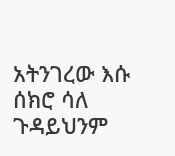አትንገረው እሱ ሰክሮ ሳለ ጉዳይህንም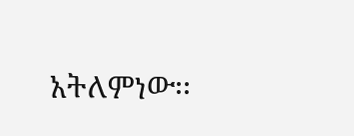አትለምነው፡፡